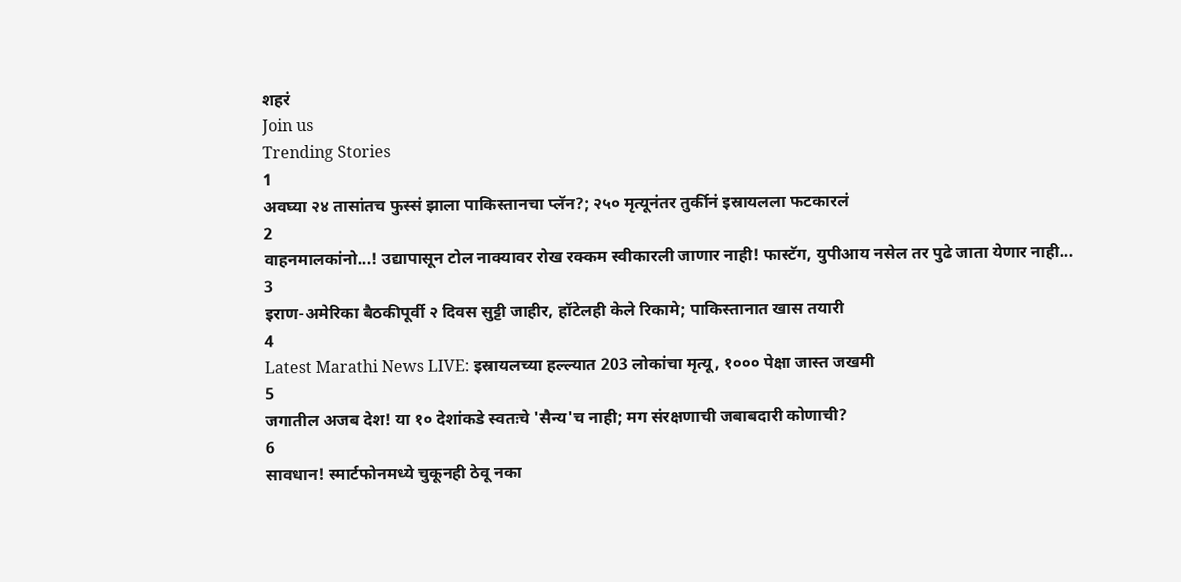शहरं
Join us
Trending Stories
1
अवघ्या २४ तासांतच फुस्सं झाला पाकिस्तानचा प्लॅन?; २५० मृत्यूनंतर तुर्कीनं इस्रायलला फटकारलं
2
वाहनमालकांनो...! उद्यापासून टोल नाक्यावर रोख रक्कम स्वीकारली जाणार नाही! फास्टॅग, युपीआय नसेल तर पुढे जाता येणार नाही...
3
इराण-अमेरिका बैठकीपूर्वी २ दिवस सुट्टी जाहीर, हॉटेलही केले रिकामे; पाकिस्तानात खास तयारी
4
Latest Marathi News LIVE: इस्रायलच्या हल्ल्यात 203 लोकांचा मृत्यू, १००० पेक्षा जास्त जखमी
5
जगातील अजब देश! या १० देशांकडे स्वतःचे 'सैन्य'च नाही; मग संरक्षणाची जबाबदारी कोणाची?
6
सावधान! स्मार्टफोनमध्ये चुकूनही ठेवू नका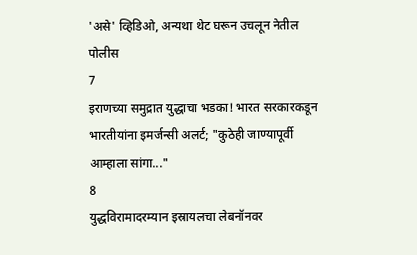'असे' व्हिडिओ, अन्यथा थेट घरून उचलून नेतील पोलीस
7
इराणच्या समुद्रात युद्धाचा भडका! भारत सरकारकडून भारतीयांना इमर्जन्सी अलर्ट; "कुठेही जाण्यापूर्वी आम्हाला सांगा..."
8
युद्धविरामादरम्यान इस्रायलचा लेबनॉनवर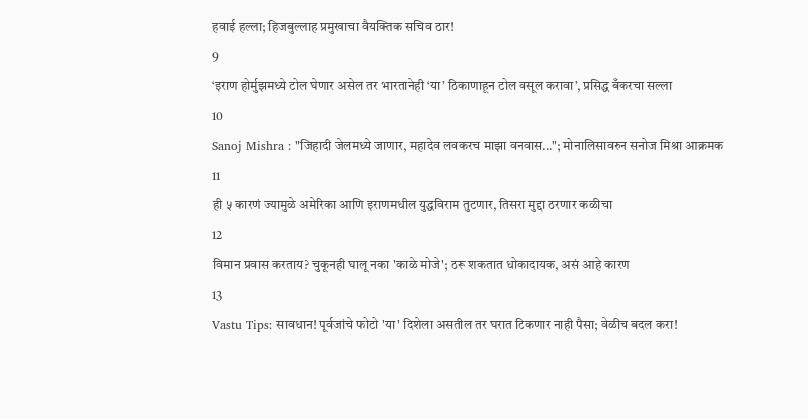हवाई हल्ला; हिजबुल्लाह प्रमुखाचा वैयक्तिक सचिव ठार!
9
‘इराण होर्मुझमध्ये टोल घेणार असेल तर भारतानेही ‘या’ ठिकाणाहून टोल वसूल करावा’, प्रसिद्ध बँकरचा सल्ला
10
Sanoj Mishra : "जिहादी जेलमध्ये जाणार, महादेव लवकरच माझा वनवास..."; मोनालिसावरुन सनोज मिश्रा आक्रमक
11
ही ५ कारणं ज्यामुळे अमेरिका आणि इराणमधील युद्धविराम तुटणार, तिसरा मुद्दा ठरणार कळीचा
12
विमान प्रवास करताय? चुकूनही घालू नका 'काळे मोजे'; ठरू शकतात धोकादायक, असं आहे कारण
13
Vastu Tips: सावधान! पूर्वजांचे फोटो 'या' दिशेला असतील तर घरात टिकणार नाही पैसा; वेळीच बदल करा!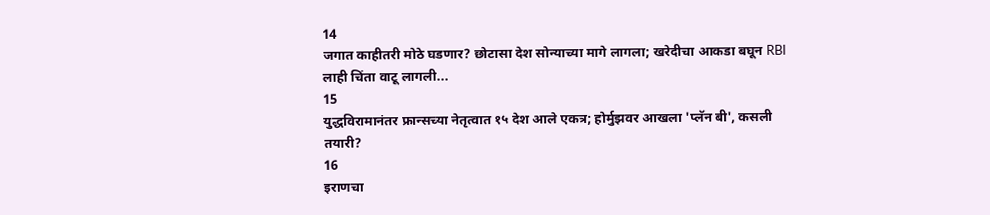14
जगात काहीतरी मोठे घडणार? छोटासा देश सोन्याच्या मागे लागला; खरेदीचा आकडा बघून RBI लाही चिंता वाटू लागली...
15
युद्धविरामानंतर फ्रान्सच्या नेतृत्वात १५ देश आले एकत्र; होर्मुझवर आखला 'प्लॅन बी', कसली तयारी?
16
इराणचा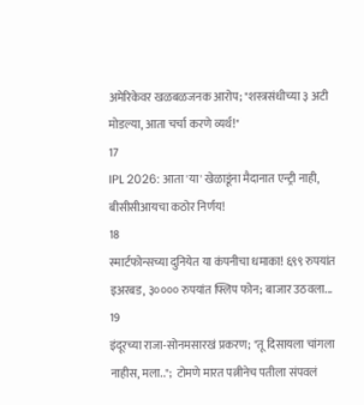अमेरिकेवर खळबळजनक आरोप; "शस्त्रसंधीच्या ३ अटी मोडल्या, आता चर्चा करणे व्यर्थ!"
17
IPL 2026: आता 'या' खेळाडूंना मैदानात एन्ट्री नाही, बीसीसीआयचा कठोर निर्णय!
18
स्मार्टफोन्सच्या दुनियेत या कंपनीचा धमाका! ६९९ रुपयांत इअरबड, ३०००० रुपयांत फ्लिप फोन; बाजार उठवला...
19
इंदूरच्या राजा-सोनमसारखं प्रकरण; "तू दिसायला चांगला नाहीस, मला..";  टोमणे मारत पत्नीनेच पतीला संपवलं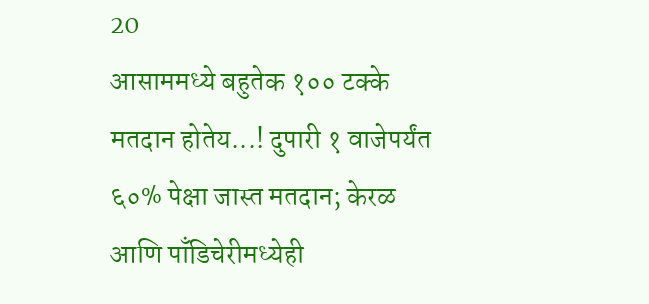20
आसाममध्ये बहुतेक १०० टक्के मतदान होतेय...! दुपारी १ वाजेपर्यंत ६०% पेक्षा जास्त मतदान; केरळ आणि पाँडिचेरीमध्येही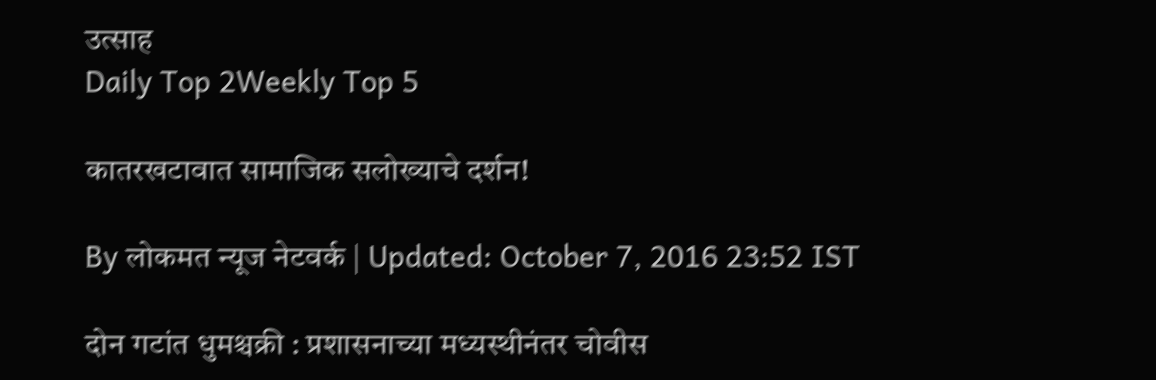उत्साह
Daily Top 2Weekly Top 5

कातरखटावात सामाजिक सलोख्याचे दर्शन!

By लोकमत न्यूज नेटवर्क | Updated: October 7, 2016 23:52 IST

दोन गटांत धुमश्चक्री : प्रशासनाच्या मध्यस्थीनंतर चोवीस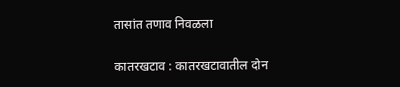तासांत तणाव निवळला

कातरखटाव : कातरखटावातील दोन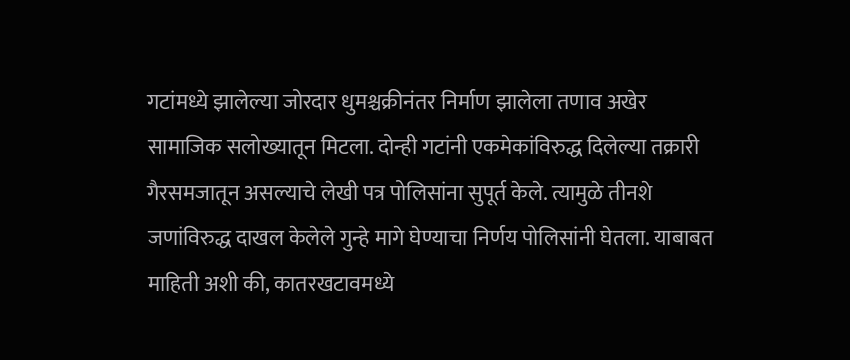गटांमध्ये झालेल्या जोरदार धुमश्चक्रीनंतर निर्माण झालेला तणाव अखेर सामाजिक सलोख्यातून मिटला. दोन्ही गटांनी एकमेकांविरुद्ध दिलेल्या तक्रारी गैरसमजातून असल्याचे लेखी पत्र पोलिसांना सुपूर्त केले. त्यामुळे तीनशे जणांविरुद्ध दाखल केलेले गुन्हे मागे घेण्याचा निर्णय पोलिसांनी घेतला. याबाबत माहिती अशी की, कातरखटावमध्ये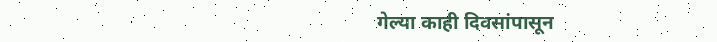गेल्या काही दिवसांपासून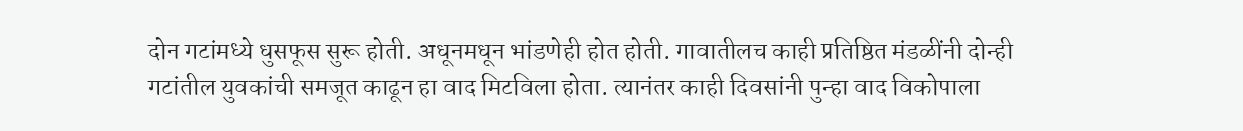दोन गटांमध्ये धुसफूस सुरू होती. अधूनमधून भांडणेही होत होती. गावातीलच काही प्रतिष्ठित मंडळींनी दोन्ही गटांतील युवकांची समजूत काढून हा वाद मिटविला होता. त्यानंतर काही दिवसांनी पुन्हा वाद विकोपाला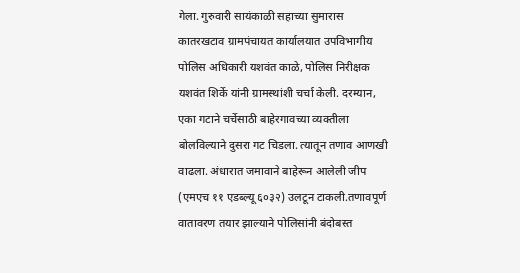गेला. गुरुवारी सायंकाळी सहाच्या सुमारास कातरखटाव ग्रामपंचायत कार्यालयात उपविभागीय पोलिस अधिकारी यशवंत काळे, पोलिस निरीक्षक यशवंत शिर्के यांनी ग्रामस्थांशी चर्चा केली. दरम्यान, एका गटाने चर्चेसाठी बाहेरगावच्या व्यक्तीला बोलविल्याने दुसरा गट चिडला. त्यातून तणाव आणखी वाढला. अंधारात जमावाने बाहेरून आलेली जीप (एमएच ११ एडब्ल्यू ६०३२) उलटून टाकली.तणावपूर्ण वातावरण तयार झाल्याने पोलिसांनी बंदोबस्त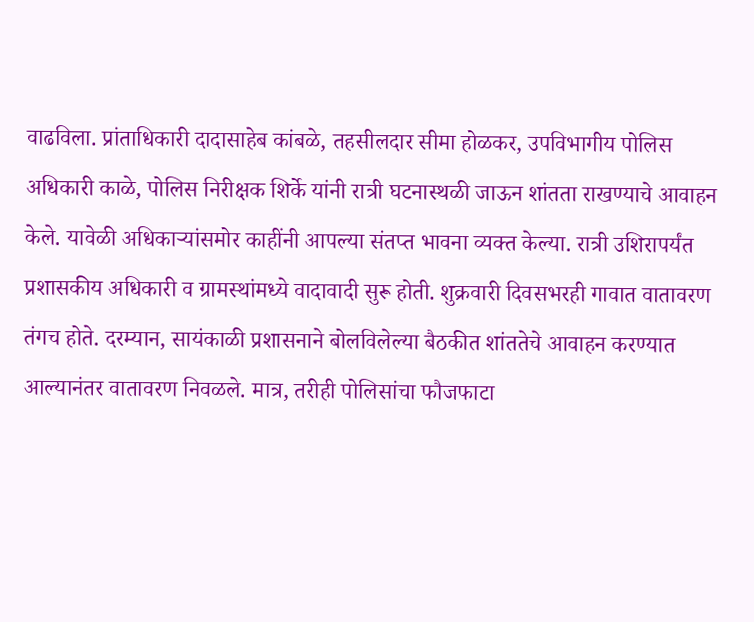वाढविला. प्रांताधिकारी दादासाहेब कांबळे, तहसीलदार सीमा होळकर, उपविभागीय पोलिस अधिकारी काळे, पोलिस निरीक्षक शिर्के यांनी रात्री घटनास्थळी जाऊन शांतता राखण्याचे आवाहन केले. यावेळी अधिकाऱ्यांसमोर काहींनी आपल्या संतप्त भावना व्यक्त केल्या. रात्री उशिरापर्यंत प्रशासकीय अधिकारी व ग्रामस्थांमध्ये वादावादी सुरू होती. शुक्रवारी दिवसभरही गावात वातावरण तंगच होते. दरम्यान, सायंकाळी प्रशासनाने बोलविलेल्या बैठकीत शांततेचे आवाहन करण्यात आल्यानंतर वातावरण निवळले. मात्र, तरीही पोलिसांचा फौजफाटा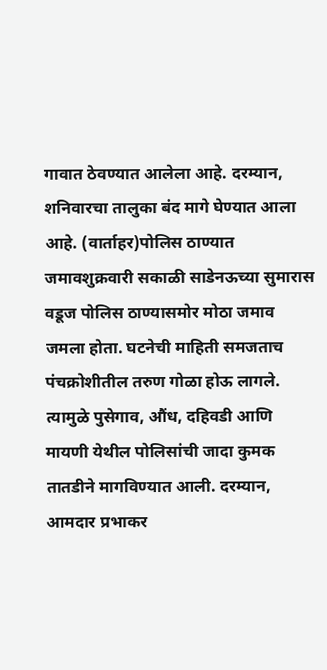गावात ठेवण्यात आलेला आहे. दरम्यान, शनिवारचा तालुका बंद मागे घेण्यात आला आहे. (वार्ताहर)पोलिस ठाण्यात जमावशुक्रवारी सकाळी साडेनऊच्या सुमारास वडूज पोलिस ठाण्यासमोर मोठा जमाव जमला होता. घटनेची माहिती समजताच पंचक्रोशीतील तरुण गोळा होऊ लागले. त्यामुळे पुसेगाव, औंध, दहिवडी आणि मायणी येथील पोलिसांची जादा कुमक तातडीने मागविण्यात आली. दरम्यान, आमदार प्रभाकर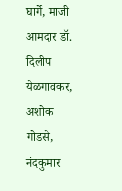घार्गे, माजी आमदार डॉ. दिलीप येळगावकर, अशोक गोडसे, नंदकुमार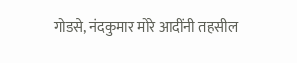गोडसे, नंदकुमार मोरे आदींनी तहसील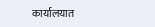कार्यालयात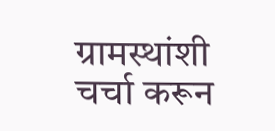ग्रामस्थांशी चर्चा करून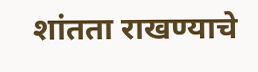शांतता राखण्याचे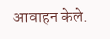आवाहन केले.